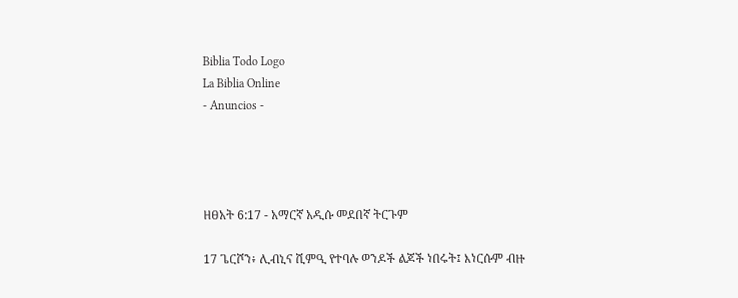Biblia Todo Logo
La Biblia Online
- Anuncios -




ዘፀአት 6:17 - አማርኛ አዲሱ መደበኛ ትርጉም

17 ጌርሾን፥ ሊብኒና ሺምዒ የተባሉ ወንዶች ልጆች ነበሩት፤ እነርሱም ብዙ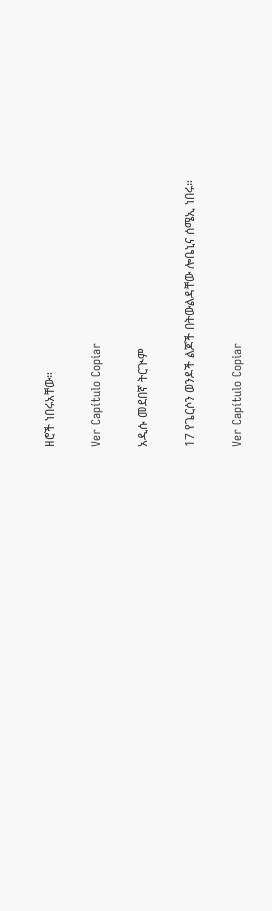ዘሮች ነበሩአቸው።

Ver Capítulo Copiar

አዲሱ መደበኛ ትርጒም

17 የጌርሶን ወንዶች ልጆች በትውልዳቸው ሎቤኒና ሰሜኢ ነበሩ።

Ver Capítulo Copiar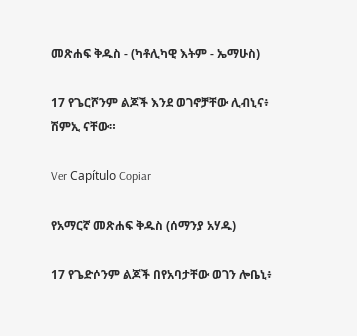መጽሐፍ ቅዱስ - (ካቶሊካዊ እትም - ኤማሁስ)

17 የጌርሾንም ልጆች እንደ ወገኖቻቸው ሊብኒና፥ ሽምኢ ናቸው።

Ver Capítulo Copiar

የአማርኛ መጽሐፍ ቅዱስ (ሰማንያ አሃዱ)

17 የጌድሶንም ልጆች በየአባታቸው ወገን ሎቤኒ፥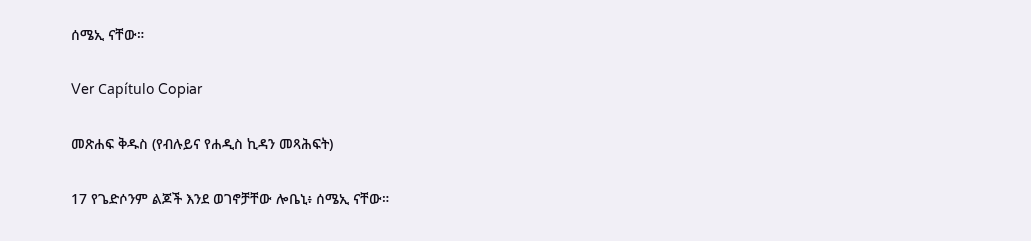ሰሜኢ ናቸው።

Ver Capítulo Copiar

መጽሐፍ ቅዱስ (የብሉይና የሐዲስ ኪዳን መጻሕፍት)

17 የጌድሶንም ልጆች እንደ ወገኖቻቸው ሎቤኒ፥ ሰሜኢ ናቸው።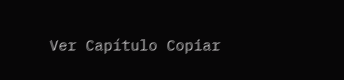Ver Capítulo Copiar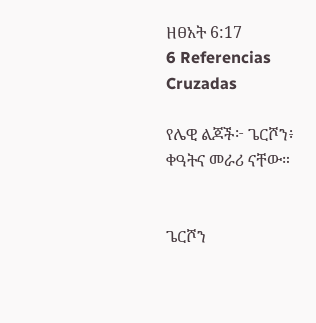ዘፀአት 6:17
6 Referencias Cruzadas

የሌዊ ልጆች፦ ጌርሾን፥ ቀዓትና መራሪ ናቸው።


ጌርሾን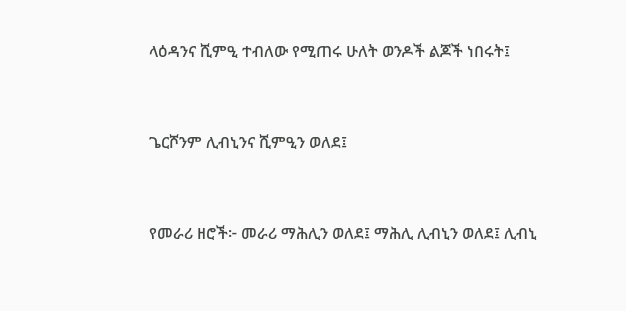ላዕዳንና ሺምዒ ተብለው የሚጠሩ ሁለት ወንዶች ልጆች ነበሩት፤


ጌርሾንም ሊብኒንና ሺምዒን ወለደ፤


የመራሪ ዘሮች፦ መራሪ ማሕሊን ወለደ፤ ማሕሊ ሊብኒን ወለደ፤ ሊብኒ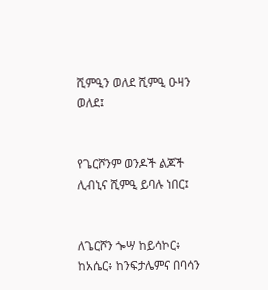ሺምዒን ወለደ ሺምዒ ዑዛን ወለደ፤


የጌርሾንም ወንዶች ልጆች ሊብኒና ሺምዒ ይባሉ ነበር፤


ለጌርሾን ጐሣ ከይሳኮር፥ ከአሴር፥ ከንፍታሌምና በባሳን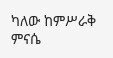ካለው ከምሥራቅ ምናሴ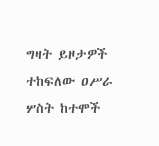ግዛት ይዞታዎች ተከፍለው ዐሥራ ሦስት ከተሞች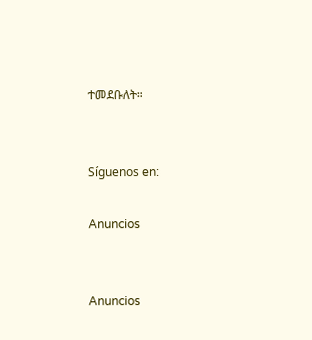ተመደቡለት።


Síguenos en:

Anuncios


Anuncios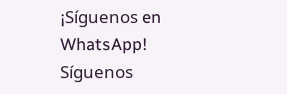¡Síguenos en WhatsApp! Síguenos